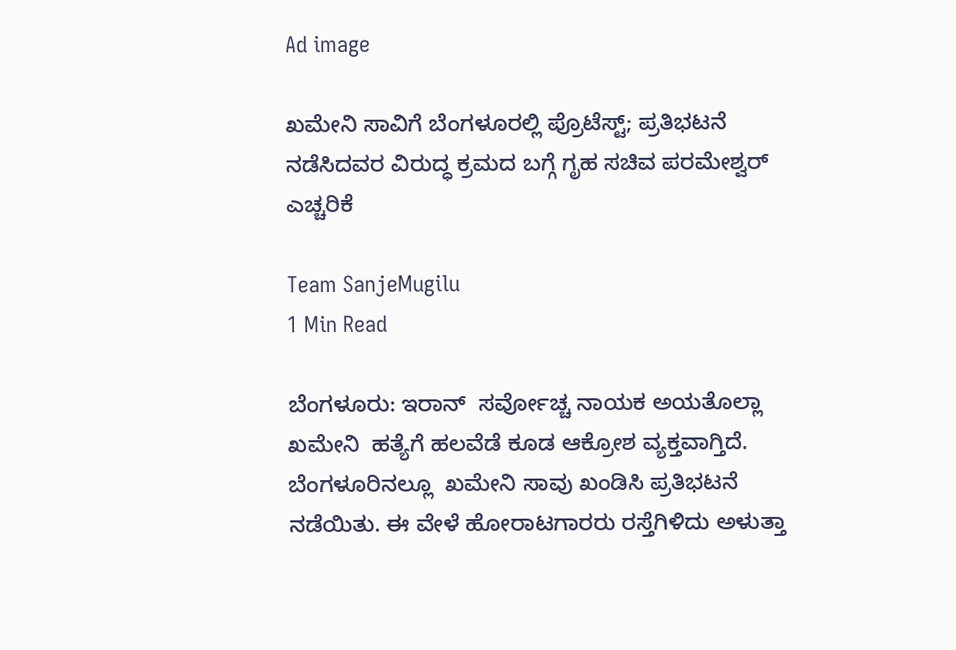Ad image

ಖಮೇನಿ ಸಾವಿಗೆ ಬೆಂಗಳೂರಲ್ಲಿ ಪ್ರೊಟೆಸ್ಟ್; ಪ್ರತಿಭಟನೆ ನಡೆಸಿದವರ ವಿರುದ್ಧ ಕ್ರಮದ ಬಗ್ಗೆ ಗೃಹ ಸಚಿವ ಪರಮೇಶ್ವರ್ ಎಚ್ಚರಿಕೆ

Team SanjeMugilu
1 Min Read

ಬೆಂಗಳೂರು: ಇರಾನ್‌  ಸರ್ವೋಚ್ಚ ನಾಯಕ ಅಯತೊಲ್ಲಾ ಖಮೇನಿ  ಹತ್ಯೆಗೆ ಹಲವೆಡೆ ಕೂಡ ಆಕ್ರೋಶ ವ್ಯಕ್ತವಾಗ್ತಿದೆ. ಬೆಂಗಳೂರಿನಲ್ಲೂ  ಖಮೇನಿ ಸಾವು ಖಂಡಿಸಿ ಪ್ರತಿಭಟನೆ ನಡೆಯಿತು. ಈ ವೇಳೆ ಹೋರಾಟಗಾರರು ರಸ್ತೆಗಿಳಿದು ಅಳುತ್ತಾ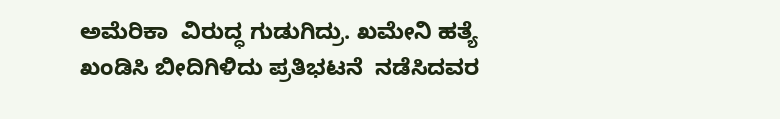ಅಮೆರಿಕಾ  ವಿರುದ್ಧ ಗುಡುಗಿದ್ರು. ಖಮೇನಿ ಹತ್ಯೆ ಖಂಡಿಸಿ ಬೀದಿಗಿಳಿದು ಪ್ರತಿಭಟನೆ  ನಡೆಸಿದವರ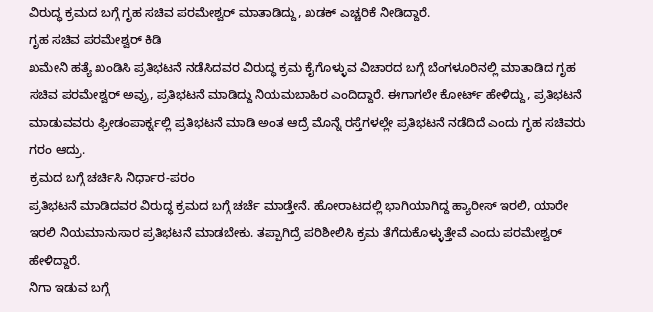ವಿರುದ್ಧ ಕ್ರಮದ ಬಗ್ಗೆ ಗೃಹ ಸಚಿವ ಪರಮೇಶ್ವರ್ ಮಾತಾಡಿದ್ದು, ಖಡಕ್ ಎಚ್ಚರಿಕೆ ನೀಡಿದ್ದಾರೆ.
ಗೃಹ ಸಚಿವ ಪರಮೇಶ್ವರ್ ಕಿಡಿ
ಖಮೇನಿ ಹತ್ಯೆ ಖಂಡಿಸಿ ಪ್ರತಿಭಟನೆ ನಡೆಸಿದವರ ವಿರುದ್ಧ ಕ್ರಮ ಕೈಗೊಳ್ಳುವ ವಿಚಾರದ ಬಗ್ಗೆ ಬೆಂಗಳೂರಿನಲ್ಲಿ ಮಾತಾಡಿದ ಗೃಹ ಸಚಿವ ಪರಮೇಶ್ವರ್ ಅವ್ರು, ಪ್ರತಿಭಟನೆ ಮಾಡಿದ್ದು ನಿಯಮಬಾಹಿರ ಎಂದಿದ್ದಾರೆ. ಈಗಾಗಲೇ ಕೋರ್ಟ್ ಹೇಳಿದ್ದು, ಪ್ರತಿಭಟನೆ ಮಾಡುವವರು ಫ್ರೀಡಂಪಾರ್ಕ್ನಲ್ಲಿ ಪ್ರತಿಭಟನೆ ಮಾಡಿ ಅಂತ ಆದ್ರೆ ಮೊನ್ನೆ ರಸ್ತೆಗಳಲ್ಲೇ ಪ್ರತಿಭಟನೆ ನಡೆದಿದೆ ಎಂದು ಗೃಹ ಸಚಿವರು ಗರಂ ಆದ್ರು.
ಕ್ರಮದ ಬಗ್ಗೆ ಚರ್ಚಿಸಿ ನಿರ್ಧಾರ-ಪರಂ
ಪ್ರತಿಭಟನೆ ಮಾಡಿದವರ ವಿರುದ್ಧ ಕ್ರಮದ ಬಗ್ಗೆ ಚರ್ಚೆ ಮಾಡ್ತೇನೆ. ಹೋರಾಟದಲ್ಲಿ ಭಾಗಿಯಾಗಿದ್ದ ಹ್ಯಾರೀಸ್ ಇರಲಿ, ಯಾರೇ ಇರಲಿ ನಿಯಮಾನುಸಾರ ಪ್ರತಿಭಟನೆ ಮಾಡಬೇಕು. ತಪ್ಪಾಗಿದ್ರೆ ಪರಿಶೀಲಿಸಿ ಕ್ರಮ ತೆಗೆದುಕೊಳ್ಳುತ್ತೇವೆ ಎಂದು ಪರಮೇಶ್ವರ್ ಹೇಳಿದ್ದಾರೆ.
ನಿಗಾ ಇಡುವ ಬಗ್ಗೆ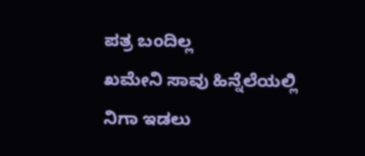ಪತ್ರ ಬಂದಿಲ್ಲ
ಖಮೇನಿ ಸಾವು ಹಿನ್ನೆಲೆಯಲ್ಲಿ ನಿಗಾ ಇಡಲು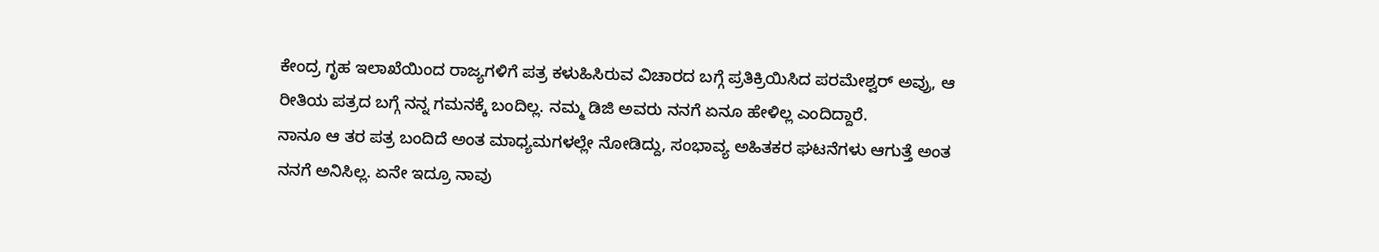ಕೇಂದ್ರ ಗೃಹ ಇಲಾಖೆಯಿಂದ ರಾಜ್ಯಗಳಿಗೆ ಪತ್ರ ಕಳುಹಿಸಿರುವ ವಿಚಾರದ ಬಗ್ಗೆ ಪ್ರತಿಕ್ರಿಯಿಸಿದ ಪರಮೇಶ್ವರ್ ಅವ್ರು, ಆ ರೀತಿಯ ಪತ್ರದ ಬಗ್ಗೆ ನನ್ನ ಗಮನಕ್ಕೆ ಬಂದಿಲ್ಲ. ನಮ್ಮ ಡಿಜಿ ಅವರು ನನಗೆ ಏನೂ ಹೇಳಿಲ್ಲ ಎಂದಿದ್ದಾರೆ.
ನಾನೂ ಆ ತರ ಪತ್ರ ಬಂದಿದೆ ಅಂತ ಮಾಧ್ಯಮಗಳಲ್ಲೇ ನೋಡಿದ್ದು, ಸಂಭಾವ್ಯ ಅಹಿತಕರ ಘಟನೆಗಳು ಆಗುತ್ತೆ ಅಂತ ನನಗೆ ಅನಿಸಿಲ್ಲ. ಏನೇ ಇದ್ರೂ ನಾವು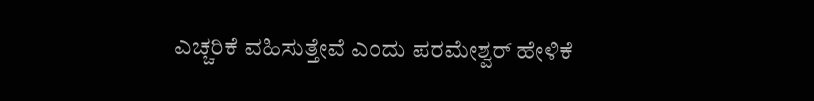ಎಚ್ಚರಿಕೆ ವಹಿಸುತ್ತೇವೆ ಎಂದು ಪರಮೇಶ್ವರ್ ಹೇಳಿಕೆ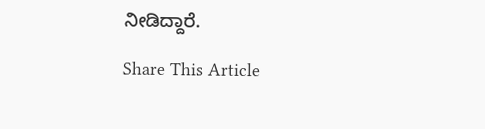ನೀಡಿದ್ದಾರೆ.

Share This Article